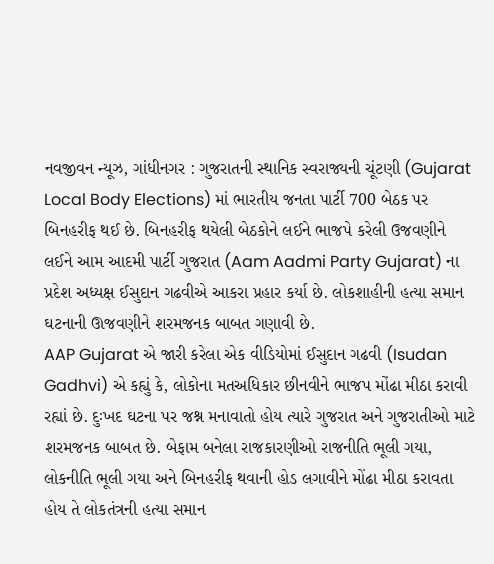નવજીવન ન્યૂઝ, ગાંધીનગર : ગુજરાતની સ્થાનિક સ્વરાજ્યની ચૂંટણી (Gujarat Local Body Elections) માં ભારતીય જનતા પાર્ટી 700 બેઠક પર બિનહરીફ થઈ છે. બિનહરીફ થયેલી બેઠકોને લઈને ભાજપે કરેલી ઉજવણીને લઈને આમ આદમી પાર્ટી ગુજરાત (Aam Aadmi Party Gujarat) ના પ્રદેશ અધ્યક્ષ ઈસુદાન ગઢવીએ આકરા પ્રહાર કર્યા છે. લોકશાહીની હત્યા સમાન ઘટનાની ઊજવણીને શરમજનક બાબત ગણાવી છે.
AAP Gujarat એ જારી કરેલા એક વીડિયોમાં ઈસુદાન ગઢવી (Isudan Gadhvi) એ કહ્યું કે, લોકોના મતઅધિકાર છીનવીને ભાજપ મોંઢા મીઠા કરાવી રહ્યાં છે. દુઃખદ ઘટના પર જશ્ન મનાવાતો હોય ત્યારે ગુજરાત અને ગુજરાતીઓ માટે શરમજનક બાબત છે. બેફામ બનેલા રાજકારણીઓ રાજનીતિ ભૂલી ગયા, લોકનીતિ ભૂલી ગયા અને બિનહરીફ થવાની હોડ લગાવીને મોંઢા મીઠા કરાવતા હોય તે લોકતંત્રની હત્યા સમાન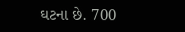ઘટના છે. 700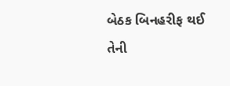બેઠક બિનહરીફ થઈ તેની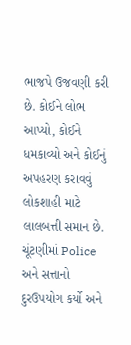ભાજપે ઉજવણી કરી છે. કોઈને લોભ આપ્યો, કોઈને ધમકાવ્યો અને કોઈનું અપહરણ કરાવવું લોકશાહી માટે લાલબત્તી સમાન છે. ચૂંટણીમાં Police અને સત્તાનો દુરઉપયોગ કર્યો અને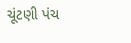ચૂંટણી પંચ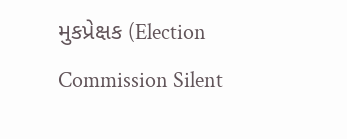મુકપ્રેક્ષક (Election Commission Silent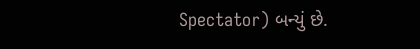Spectator) બન્યું છે.